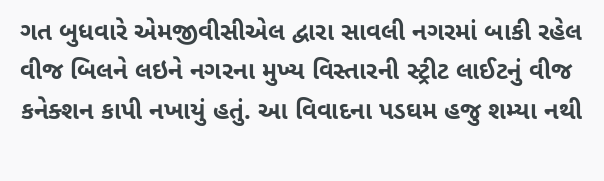ગત બુધવારે એમજીવીસીએલ દ્વારા સાવલી નગરમાં બાકી રહેલ વીજ બિલને લઇને નગરના મુખ્ય વિસ્તારની સ્ટ્રીટ લાઈટનું વીજ કનેક્શન કાપી નખાયું હતું. આ વિવાદના પડઘમ હજુ શમ્યા નથી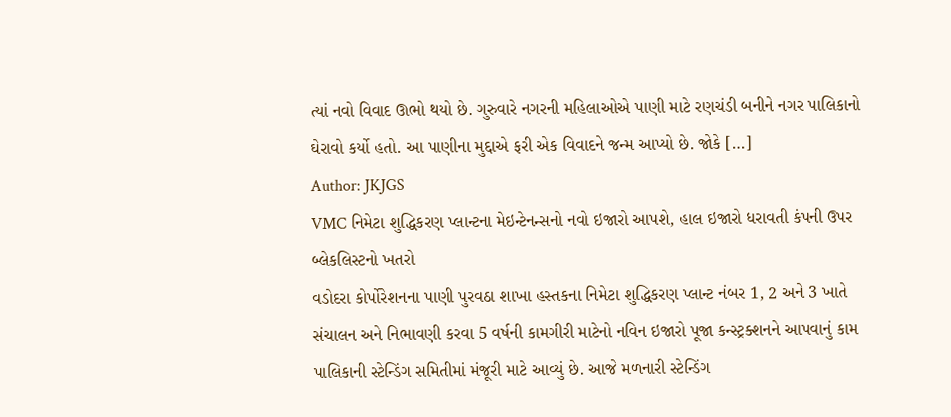ત્યાં નવો વિવાદ ઊભો થયો છે. ગુરુવારે નગરની મહિલાઓએ પાણી માટે રણચંડી બનીને નગર પાલિકાનો ઘેરાવો કર્યો હતો. આ પાણીના મુદ્દાએ ફરી એક વિવાદને જન્મ આપ્યો છે. જોકે […]
Author: JKJGS
VMC નિમેટા શુદ્ધિકરણ પ્લાન્ટના મેઇન્ટેનન્સનો નવો ઇજારો આપશે, હાલ ઇજારો ધરાવતી કંપની ઉપર બ્લેકલિસ્ટનો ખતરો
વડોદરા કોર્પોરેશનના પાણી પુરવઠા શાખા હસ્તકના નિમેટા શુદ્ધિકરણ પ્લાન્ટ નંબર 1, 2 અને 3 ખાતે સંચાલન અને નિભાવણી કરવા 5 વર્ષની કામગીરી માટેનો નવિન ઇજારો પૂજા કન્સ્ટ્રક્શનને આપવાનું કામ પાલિકાની સ્ટેન્ડિંગ સમિતીમાં મંજૂરી માટે આવ્યું છે. આજે મળનારી સ્ટેન્ડિંગ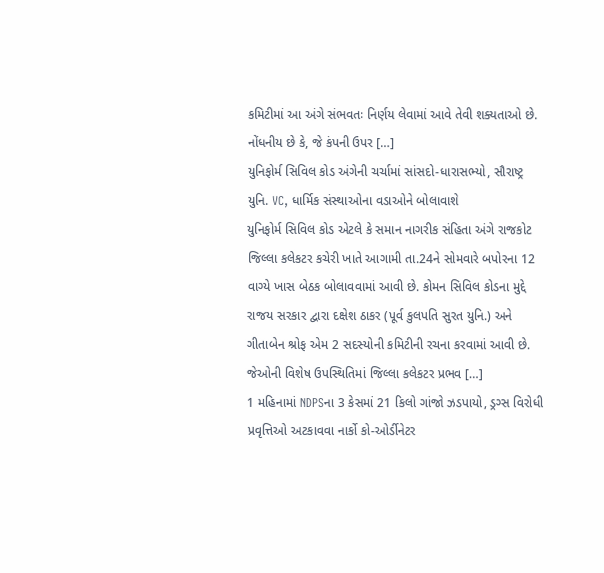કમિટીમાં આ અંગે સંભવતઃ નિર્ણય લેવામાં આવે તેવી શક્યતાઓ છે. નોંધનીય છે કે, જે કંપની ઉપર […]
યુનિફોર્મ સિવિલ કોડ અંગેની ચર્ચામાં સાંસદો-ધારાસભ્યો, સૌરાષ્ટ્ર યુનિ. VC, ધાર્મિક સંસ્થાઓના વડાઓને બોલાવાશે
યુનિફોર્મ સિવિલ કોડ એટલે કે સમાન નાગરીક સંહિતા અંગે રાજકોટ જિલ્લા કલેકટર કચેરી ખાતે આગામી તા.24ને સોમવારે બપોરના 12 વાગ્યે ખાસ બેઠક બોલાવવામાં આવી છે. કોમન સિવિલ કોડના મુદ્દે રાજય સરકાર દ્વારા દક્ષેશ ઠાકર (પૂર્વ કુલપતિ સુરત યુનિ.) અને ગીતાબેન શ્રોફ એમ 2 સદસ્યોની કમિટીની રચના કરવામાં આવી છે. જેઓની વિશેષ ઉપસ્થિતિમાં જિલ્લા કલેકટર પ્રભવ […]
1 મહિનામાં NDPSના 3 કેસમાં 21 કિલો ગાંજો ઝડપાયો, ડ્રગ્સ વિરોધી પ્રવૃત્તિઓ અટકાવવા નાર્કો કો-ઓર્ડીનેટર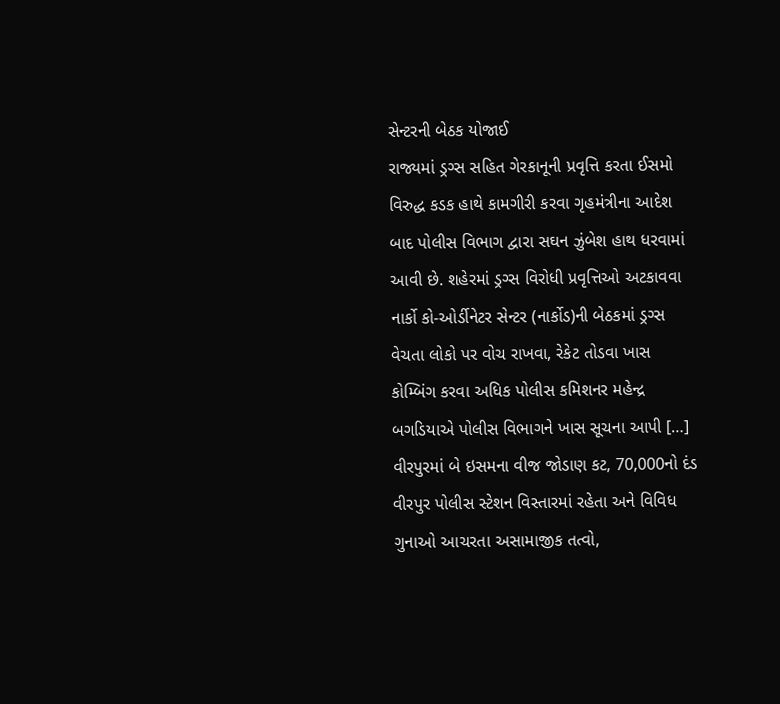સેન્ટરની બેઠક યોજાઈ
રાજ્યમાં ડ્રગ્સ સહિત ગેરકાનૂની પ્રવૃત્તિ કરતા ઈસમો વિરુદ્ધ કડક હાથે કામગીરી કરવા ગૃહમંત્રીના આદેશ બાદ પોલીસ વિભાગ દ્વારા સઘન ઝુંબેશ હાથ ધરવામાં આવી છે. શહેરમાં ડ્રગ્સ વિરોધી પ્રવૃત્તિઓ અટકાવવા નાર્કો કો-ઓર્ડીનેટર સેન્ટર (નાર્કોડ)ની બેઠકમાં ડ્રગ્સ વેચતા લોકો પર વોચ રાખવા, રેકેટ તોડવા ખાસ કોમ્બિંગ કરવા અધિક પોલીસ કમિશનર મહેન્દ્ર બગડિયાએ પોલીસ વિભાગને ખાસ સૂચના આપી […]
વીરપુરમાં બે ઇસમના વીજ જોડાણ કટ, 70,000નો દંડ
વીરપુર પોલીસ સ્ટેશન વિસ્તારમાં રહેતા અને વિવિધ ગુનાઓ આચરતા અસામાજીક તત્વો,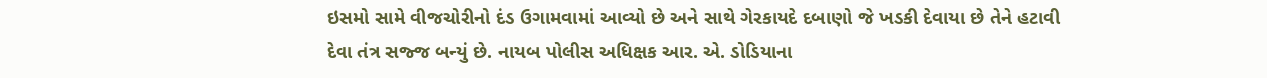ઇસમો સામે વીજચોરીનો દંડ ઉગામવામાં આવ્યો છે અને સાથે ગેરકાયદે દબાણો જે ખડકી દેવાયા છે તેને હટાવી દેવા તંત્ર સજ્જ બન્યું છે. નાયબ પોલીસ અધિક્ષક આર. એ. ડોડિયાના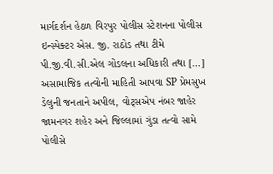માર્ગદર્શન હેઠળ વિરપુર પોલીસ સ્ટેશનના પોલીસ ઇન્સ્પેક્ટર એસ. જી. રાઠોડ તથા ટીમે પી.જી.વી.સી.એલ ગોંડલના અધિકારી તથા […]
અસામાજિક તત્વોની માહિતી આપવા SP પ્રેમસુખ ડેલુની જનતાને અપીલ, વોટ્સએપ નંબર જાહેર
જામનગર શહેર અને જિલ્લામાં ગુંડા તત્વો સામે પોલીસે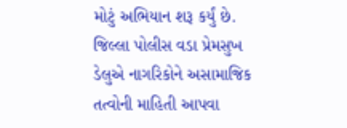મોટું અભિયાન શરૂ કર્યું છે. જિલ્લા પોલીસ વડા પ્રેમસુખ ડેલુએ નાગરિકોને અસામાજિક તત્વોની માહિતી આપવા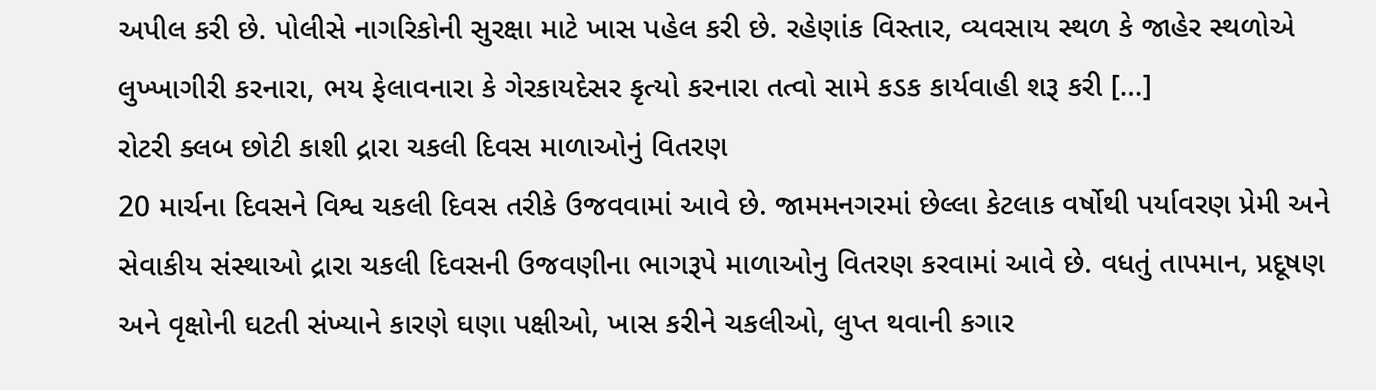અપીલ કરી છે. પોલીસે નાગરિકોની સુરક્ષા માટે ખાસ પહેલ કરી છે. રહેણાંક વિસ્તાર, વ્યવસાય સ્થળ કે જાહેર સ્થળોએ લુખ્ખાગીરી કરનારા, ભય ફેલાવનારા કે ગેરકાયદેસર કૃત્યો કરનારા તત્વો સામે કડક કાર્યવાહી શરૂ કરી […]
રોટરી ક્લબ છોટી કાશી દ્રારા ચકલી દિવસ માળાઓનું વિતરણ
20 માર્ચના દિવસને વિશ્વ ચકલી દિવસ તરીકે ઉજવવામાં આવે છે. જામમનગરમાં છેલ્લા કેટલાક વર્ષોથી પર્યાવરણ પ્રેમી અને સેવાકીય સંસ્થાઓ દ્રારા ચકલી દિવસની ઉજવણીના ભાગરૂપે માળાઓનુ વિતરણ કરવામાં આવે છે. વધતું તાપમાન, પ્રદૂષણ અને વૃક્ષોની ઘટતી સંખ્યાને કારણે ઘણા પક્ષીઓ, ખાસ કરીને ચકલીઓ, લુપ્ત થવાની કગાર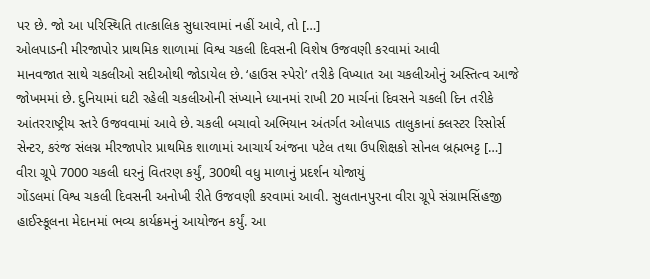પર છે. જો આ પરિસ્થિતિ તાત્કાલિક સુધારવામાં નહીં આવે, તો […]
ઓલપાડની મીરજાપોર પ્રાથમિક શાળામાં વિશ્વ ચકલી દિવસની વિશેષ ઉજવણી કરવામાં આવી
માનવજાત સાથે ચકલીઓ સદીઓથી જોડાયેલ છે. ‘હાઉસ સ્પેરો’ તરીકે વિખ્યાત આ ચકલીઓનું અસ્તિત્વ આજે જોખમમાં છે. દુનિયામાં ઘટી રહેલી ચકલીઓની સંખ્યાને ધ્યાનમાં રાખી 20 માર્ચનાં દિવસને ચકલી દિન તરીકે આંતરરાષ્ટ્રીય સ્તરે ઉજવવામાં આવે છે. ચકલી બચાવો અભિયાન અંતર્ગત ઓલપાડ તાલુકાનાં ક્લસ્ટર રિસોર્સ સેન્ટર, કરંજ સંલગ્ન મીરજાપોર પ્રાથમિક શાળામાં આચાર્ય અંજના પટેલ તથા ઉપશિક્ષકો સોનલ બ્રહ્મભટ્ટ […]
વીરા ગ્રૂપે 7000 ચકલી ઘરનું વિતરણ કર્યું, 300થી વધુ માળાનું પ્રદર્શન યોજાયું
ગોંડલમાં વિશ્વ ચકલી દિવસની અનોખી રીતે ઉજવણી કરવામાં આવી. સુલતાનપુરના વીરા ગ્રૂપે સંગ્રામસિંહજી હાઈસ્કૂલના મેદાનમાં ભવ્ય કાર્યક્રમનું આયોજન કર્યું. આ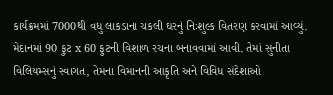કાર્યક્રમમાં 7000થી વધુ લાકડાના ચકલી ઘરનું નિઃશુલ્ક વિતરણ કરવામાં આવ્યું. મેદાનમાં 90 ફુટ x 60 ફુટની વિશાળ રચના બનાવવામાં આવી. તેમાં સુનીતા વિલિયમ્સનું સ્વાગત, તેમના વિમાનની આકૃતિ અને વિવિધ સંદેશાઓ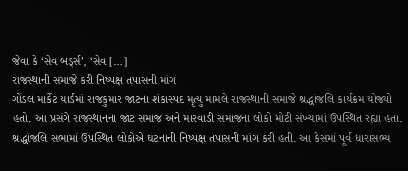જેવા કે ‘સેવ બર્ડ્સ’, ‘સેવ […]
રાજસ્થાની સમાજે કરી નિષ્પક્ષ તપાસની માંગ
ગોંડલ માર્કેટ યાર્ડમાં રાજકુમાર જાટના શંકાસ્પદ મૃત્યુ મામલે રાજસ્થાની સમાજે શ્રદ્ધાંજલિ કાર્યક્રમ યોજ્યો હતો. આ પ્રસંગે રાજસ્થાનના જાટ સમાજ અને મારવાડી સમાજના લોકો મોટી સંખ્યામાં ઉપસ્થિત રહ્યા હતા. શ્રદ્ધાંજલિ સભામાં ઉપસ્થિત લોકોએ ઘટનાની નિષ્પક્ષ તપાસની માંગ કરી હતી. આ કેસમાં પૂર્વ ધારાસભ્ય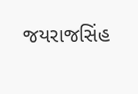જયરાજસિંહ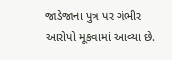જાડેજાના પુત્ર પર ગંભીર આરોપો મૂકવામાં આવ્યા છે.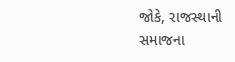જોકે, રાજસ્થાની સમાજના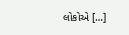લોકોએ […]